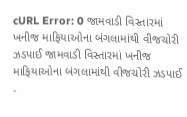cURL Error: 0 જામવાડી વિસ્તારમાં ખનીજ માફિયાઓના બંગલામાંથી વીજચોરી ઝડપાઈ જામવાડી વિસ્તારમાં ખનીજ માફિયાઓના બંગલામાંથી વીજચોરી ઝડપાઈ -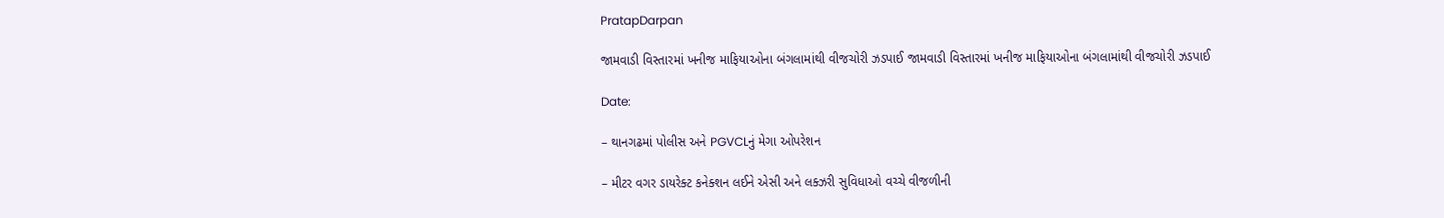PratapDarpan

જામવાડી વિસ્તારમાં ખનીજ માફિયાઓના બંગલામાંથી વીજચોરી ઝડપાઈ જામવાડી વિસ્તારમાં ખનીજ માફિયાઓના બંગલામાંથી વીજચોરી ઝડપાઈ

Date:

– થાનગઢમાં પોલીસ અને PGVCLનું મેગા ઓપરેશન

– મીટર વગર ડાયરેક્ટ કનેક્શન લઈને એસી અને લક્ઝરી સુવિધાઓ વચ્ચે વીજળીની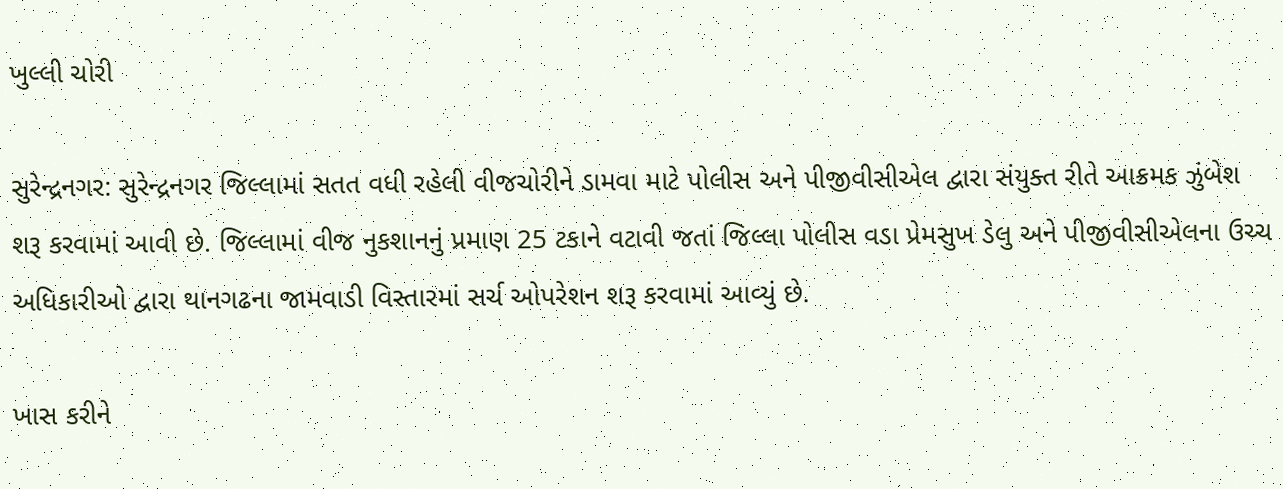ખુલ્લી ચોરી

સુરેન્દ્રનગર: સુરેન્દ્રનગર જિલ્લામાં સતત વધી રહેલી વીજચોરીને ડામવા માટે પોલીસ અને પીજીવીસીએલ દ્વારા સંયુક્ત રીતે આક્રમક ઝુંબેશ શરૂ કરવામાં આવી છે. જિલ્લામાં વીજ નુકશાનનું પ્રમાણ 25 ટકાને વટાવી જતાં જિલ્લા પોલીસ વડા પ્રેમસુખ ડેલુ અને પીજીવીસીએલના ઉચ્ચ અધિકારીઓ દ્વારા થાનગઢના જામવાડી વિસ્તારમાં સર્ચ ઓપરેશન શરૂ કરવામાં આવ્યું છે.

ખાસ કરીને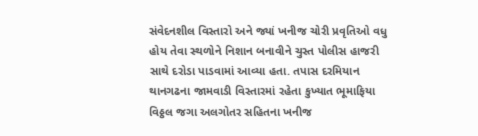સંવેદનશીલ વિસ્તારો અને જ્યાં ખનીજ ચોરી પ્રવૃતિઓ વધુ હોય તેવા સ્થળોને નિશાન બનાવીને ચુસ્ત પોલીસ હાજરી સાથે દરોડા પાડવામાં આવ્યા હતા. તપાસ દરમિયાન થાનગઢના જામવાડી વિસ્તારમાં રહેતા કુખ્યાત ભૂમાફિયા વિઠ્ઠલ જગા અલગોતર સહિતના ખનીજ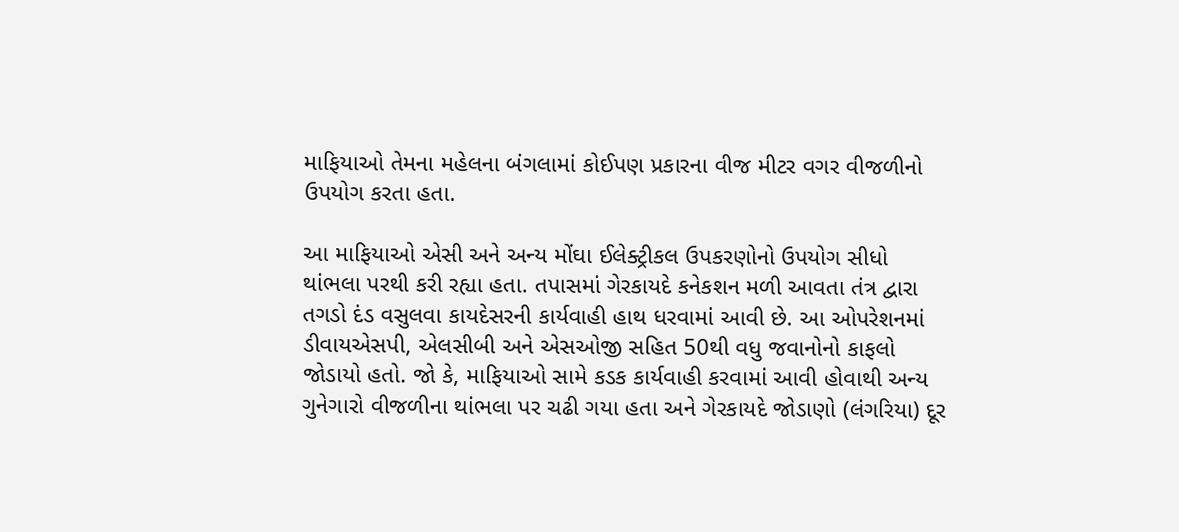માફિયાઓ તેમના મહેલના બંગલામાં કોઈપણ પ્રકારના વીજ મીટર વગર વીજળીનો ઉપયોગ કરતા હતા.

આ માફિયાઓ એસી અને અન્ય મોંઘા ઈલેક્ટ્રીકલ ઉપકરણોનો ઉપયોગ સીધો થાંભલા પરથી કરી રહ્યા હતા. તપાસમાં ગેરકાયદે કનેકશન મળી આવતા તંત્ર દ્વારા તગડો દંડ વસુલવા કાયદેસરની કાર્યવાહી હાથ ધરવામાં આવી છે. આ ઓપરેશનમાં ડીવાયએસપી, એલસીબી અને એસઓજી સહિત 50થી વધુ જવાનોનો કાફલો જોડાયો હતો. જો કે, માફિયાઓ સામે કડક કાર્યવાહી કરવામાં આવી હોવાથી અન્ય ગુનેગારો વીજળીના થાંભલા પર ચઢી ગયા હતા અને ગેરકાયદે જોડાણો (લંગરિયા) દૂર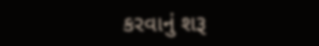કરવાનું શરૂ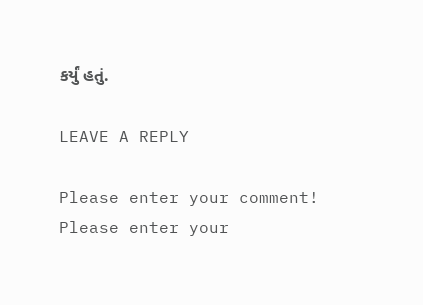કર્યું હતું.

LEAVE A REPLY

Please enter your comment!
Please enter your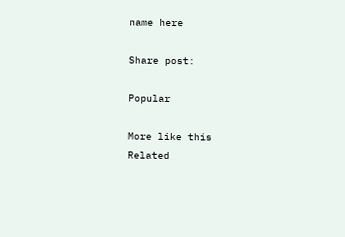name here

Share post:

Popular

More like this
Related